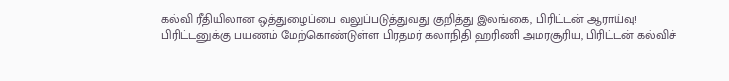கல்வி ரீதியிலான ஒத்துழைப்பை வலுப்படுத்துவது குறித்து இலங்கை, பிரிட்டன் ஆராய்வு!
பிரிட்டனுக்கு பயணம் மேற்கொண்டுள்ள பிரதமர் கலாநிதி ஹரிணி அமரசூரிய, பிரிட்டன் கல்விச்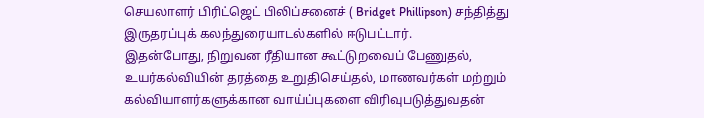செயலாளர் பிரிட்ஜெட் பிலிப்சனைச் ( Bridget Phillipson) சந்தித்து இருதரப்புக் கலந்துரையாடல்களில் ஈடுபட்டார்.
இதன்போது, நிறுவன ரீதியான கூட்டுறவைப் பேணுதல், உயர்கல்வியின் தரத்தை உறுதிசெய்தல், மாணவர்கள் மற்றும் கல்வியாளர்களுக்கான வாய்ப்புகளை விரிவுபடுத்துவதன்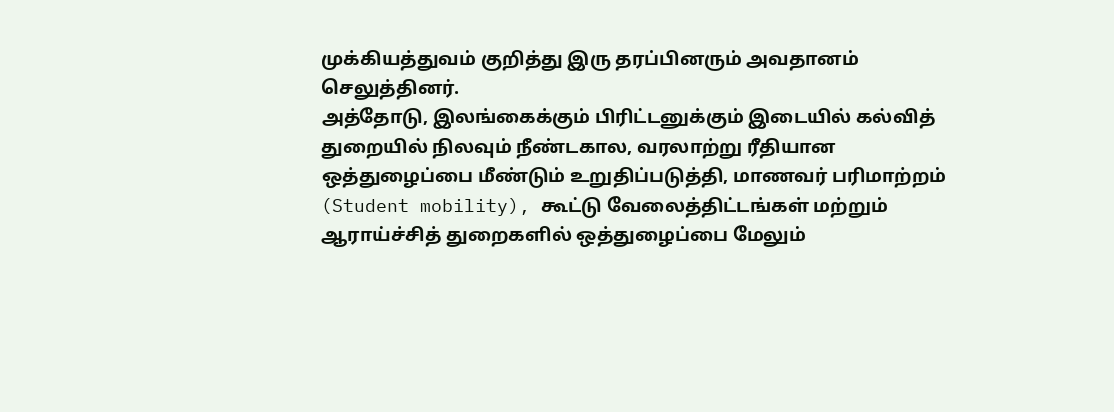முக்கியத்துவம் குறித்து இரு தரப்பினரும் அவதானம் செலுத்தினர்.
அத்தோடு, இலங்கைக்கும் பிரிட்டனுக்கும் இடையில் கல்வித் துறையில் நிலவும் நீண்டகால, வரலாற்று ரீதியான ஒத்துழைப்பை மீண்டும் உறுதிப்படுத்தி, மாணவர் பரிமாற்றம் (Student mobility), கூட்டு வேலைத்திட்டங்கள் மற்றும் ஆராய்ச்சித் துறைகளில் ஒத்துழைப்பை மேலும்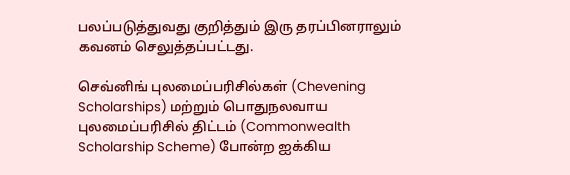பலப்படுத்துவது குறித்தும் இரு தரப்பினராலும் கவனம் செலுத்தப்பட்டது.

செவ்னிங் புலமைப்பரிசில்கள் (Chevening Scholarships) மற்றும் பொதுநலவாய புலமைப்பரிசில் திட்டம் (Commonwealth Scholarship Scheme) போன்ற ஐக்கிய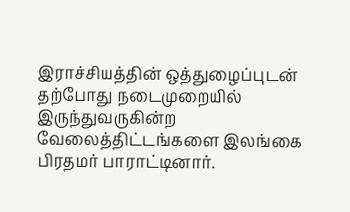இராச்சியத்தின் ஒத்துழைப்புடன் தற்போது நடைமுறையில் இருந்துவருகின்ற வேலைத்திட்டங்களை இலங்கை பிரதமர் பாராட்டினார்.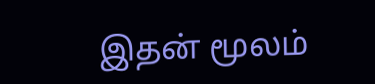இதன் மூலம்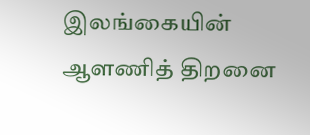இலங்கையின் ஆளணித் திறனை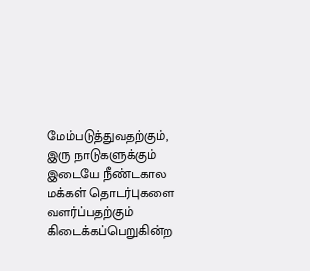மேம்படுத்துவதற்கும், இரு நாடுகளுக்கும் இடையே நீண்டகால மக்கள் தொடர்புகளை வளர்ப்பதற்கும் கிடைக்கப்பெறுகின்ற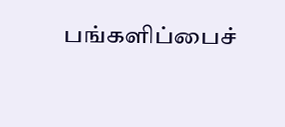பங்களிப்பைச்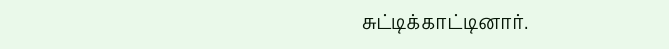சுட்டிக்காட்டினார்.